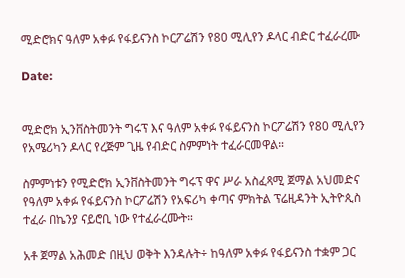ሚድሮክና ዓለም አቀፉ የፋይናንስ ኮርፖሬሽን የ80 ሚሊየን ዶላር ብድር ተፈራረሙ

Date:


ሚድሮክ ኢንቨስትመንት ግሩፕ እና ዓለም አቀፉ የፋይናንስ ኮርፖሬሽን የ80 ሚሊየን የአሜሪካን ዶላር የረጅም ጊዜ የብድር ስምምነት ተፈራርመዋል።

ስምምነቱን የሚድሮክ ኢንቨስትመንት ግሩፕ ዋና ሥራ አስፈጻሚ ጀማል አህመድና የዓለም አቀፉ የፋይናንስ ኮርፖሬሽን የአፍሪካ ቀጣና ምክትል ፕሬዚዳንት ኢትዮጲስ ተፈራ በኬንያ ናይሮቢ ነው የተፈራረሙት።

አቶ ጀማል አሕመድ በዚህ ወቅት እንዳሉት÷ ከዓለም አቀፉ የፋይናንስ ተቋም ጋር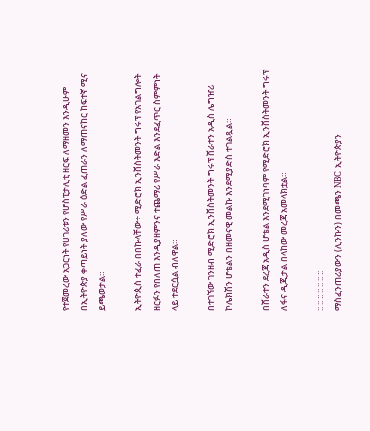የተጀመረው አጋርነት የሀገሪቱን የሆስፒታሊቲ ዘርፍ ለማዘመን እንዲሁም በኢትዮጵያ ቀጣይነት ያለው የሥራ ዕድል ፈጠራን ለማጠናከር ከፍተኛ ሚና ይጫወታል።

ኢትዮጲስ ተፈራ በበኩላቸው÷ ሚድሮክ ኢንቨስትመንት ግሩፕ የአገልግሎት ዘርፉን የበለጠ እንዲያዘምንና ተጨማሪ የሥራ እድል እንደፈጥር ስምምነት ላይ ተደርሷል ብለዋል።

በተገኘው ገንዘብ ሚድሮክ ኢንቨስትመንት ግሩፕ ሸራተን አዲስ ሌግዠሪ ኮሌክሽን ሆቴልን በዘመናዊ መልኩ እንደሚያድስ ተገልጿል።

በሸራተን ደረጃ አዲስ ሆቴል እንደሚገነባም የሚድሮክ ኢንቨስትመንት ግሩፕ ለፋና ዲጂታል በላከው መረጃ አመላክቷል።

:: :: :: :: :: :: ::
ማስፈንጠሪያውን (ሊንኩን) በመጫን NBC ኢትዮጵያን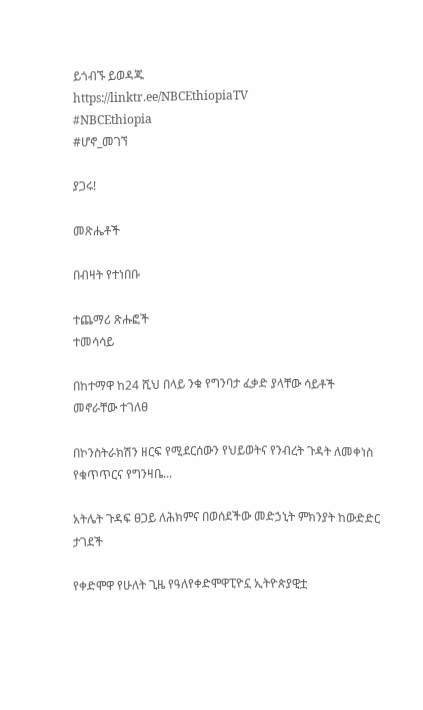ይጎብኙ ይወዳጁ
https://linktr.ee/NBCEthiopiaTV
#NBCEthiopia
#ሆኖ_መገኘ

ያጋሩ!

መጽሔቶች

በብዛት የተነበቡ

ተጨማሪ ጽሑፎች
ተመሳሳይ

በከተማዋ ከ24 ሺህ በላይ ንቁ የግንባታ ፈቃድ ያላቸው ሳይቶች መኖራቸው ተገለፀ

በኮንስትራክሽን ዘርፍ የሚደርሰውን የህይወትና የንብረት ጉዳት ለመቀነስ የቁጥጥርና የግንዛቤ...

አትሌት ጉዳፍ ፀጋይ ለሕክምና በወሰደችው መድኃኒት ምክንያት ከውድድር ታገደች

የቀድሞዋ የሁለት ጊዜ የዓለየቀድሞዋፒዮኗ ኢትዮጵያዊቷ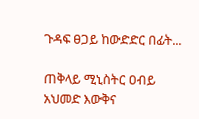ጉዳፍ ፀጋይ ከውድድር በፊት...

ጠቅላይ ሚኒስትር ዐብይ አህመድ እውቅና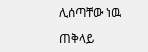ሊሰጣቸው ነዉ

ጠቅላይ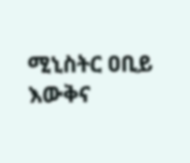ሚኒስትር ዐቢይ እውቅና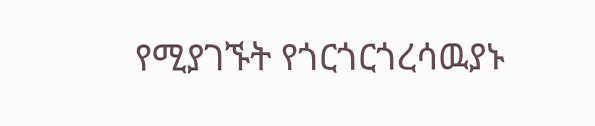የሚያገኙት የጎርጎርጎረሳዉያኑ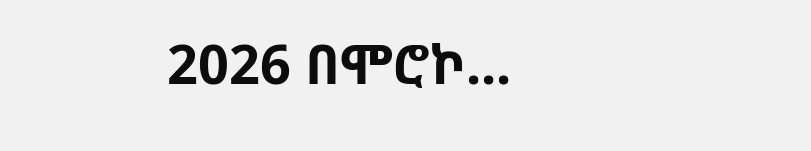2026 በሞሮኮ...